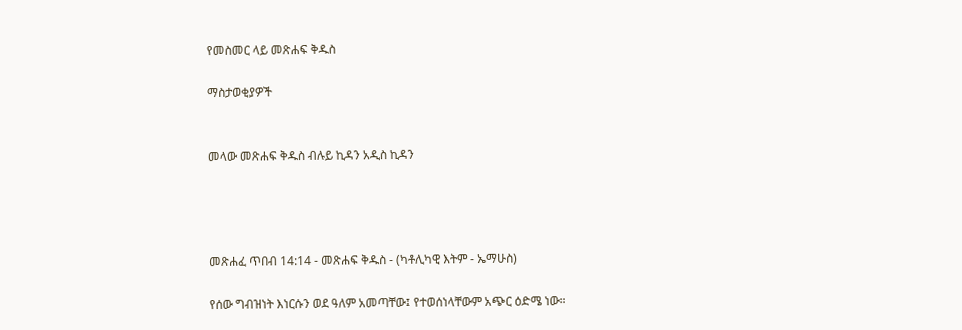የመስመር ላይ መጽሐፍ ቅዱስ

ማስታወቂያዎች


መላው መጽሐፍ ቅዱስ ብሉይ ኪዳን አዲስ ኪዳን




መጽሐፈ ጥበብ 14:14 - መጽሐፍ ቅዱስ - (ካቶሊካዊ እትም - ኤማሁስ)

የሰው ግብዝነት እነርሱን ወደ ዓለም አመጣቸው፤ የተወሰነላቸውም አጭር ዕድሜ ነው።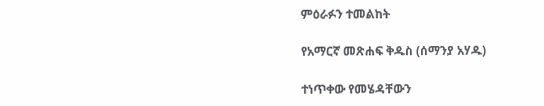ምዕራፉን ተመልከት

የአማርኛ መጽሐፍ ቅዱስ (ሰማንያ አሃዱ)

ተነጥቀው የመሄዳቸውን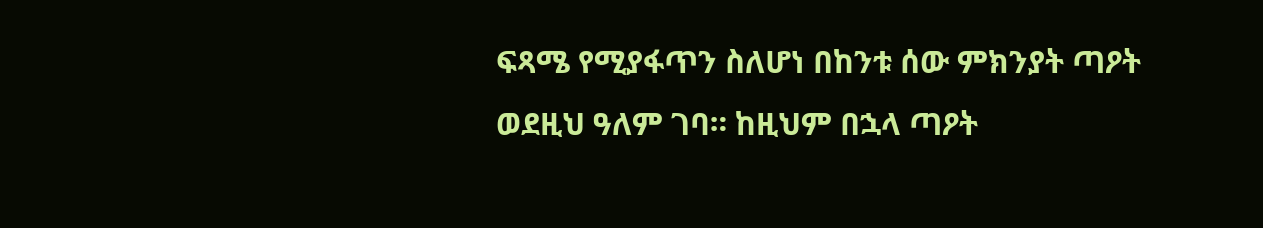ፍጻሜ የሚያፋጥን ስለሆነ በከንቱ ሰው ምክንያት ጣዖት ወደዚህ ዓለም ገባ። ከዚህም በኋላ ጣዖት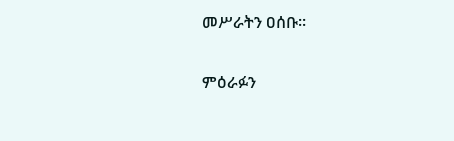መሥራትን ዐሰቡ።

ምዕራፉን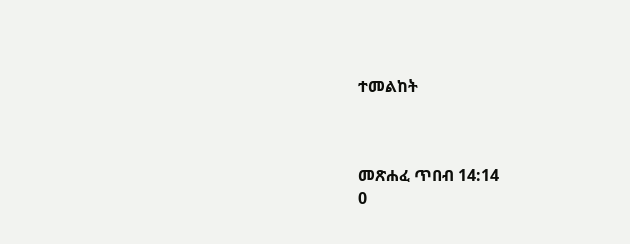ተመልከት



መጽሐፈ ጥበብ 14:14
0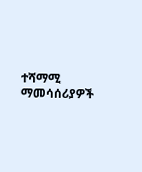ተሻማሚ ማመሳሰሪያዎች